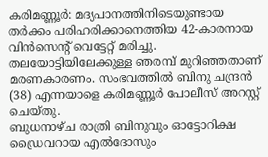കരിമണ്ണൂർ: മദ്യപാനത്തിനിടെയുണ്ടായ തർക്കം പരിഹരിക്കാനെത്തിയ 42-കാരനായ വിൻസെന്റ് വെട്ടേറ്റ് മരിച്ചു. തലയോട്ടിയിലേക്കുള്ള ഞരമ്പ് മുറിഞ്ഞതാണ് മരണകാരണം. സംഭവത്തിൽ ബിനു ചന്ദ്രൻ (38) എന്നയാളെ കരിമണ്ണൂർ പോലീസ് അറസ്റ്റ് ചെയ്തു.
ബുധനാഴ്ച രാത്രി ബിനുവും ഓട്ടോറിക്ഷ ഡ്രൈവറായ എൽദോസും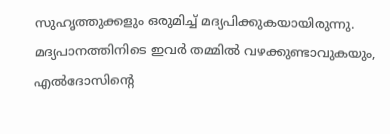സുഹൃത്തുക്കളും ഒരുമിച്ച് മദ്യപിക്കുകയായിരുന്നു. മദ്യപാനത്തിനിടെ ഇവർ തമ്മിൽ വഴക്കുണ്ടാവുകയും, എൽദോസിന്റെ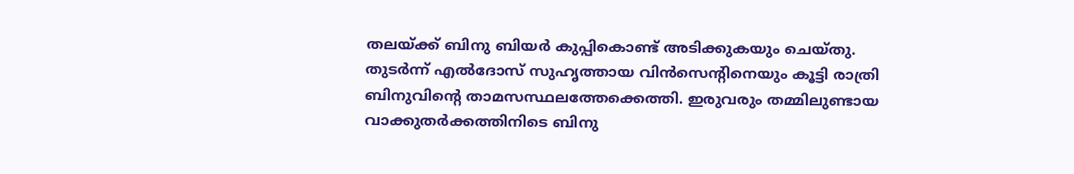തലയ്ക്ക് ബിനു ബിയർ കുപ്പികൊണ്ട് അടിക്കുകയും ചെയ്തു. തുടർന്ന് എൽദോസ് സുഹൃത്തായ വിൻസെന്റിനെയും കൂട്ടി രാത്രി ബിനുവിന്റെ താമസസ്ഥലത്തേക്കെത്തി. ഇരുവരും തമ്മിലുണ്ടായ വാക്കുതർക്കത്തിനിടെ ബിനു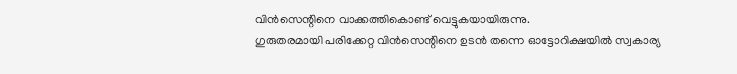വിൻസെന്റിനെ വാക്കത്തികൊണ്ട് വെട്ടുകയായിരുന്നു.
ഗുരുതരമായി പരിക്കേറ്റ വിൻസെന്റിനെ ഉടൻ തന്നെ ഓട്ടോറിക്ഷയിൽ സ്വകാര്യ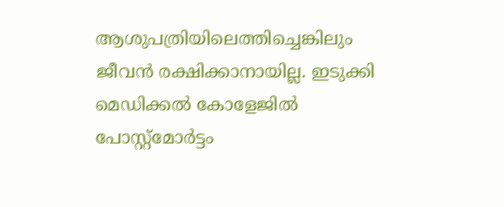ആശുപത്രിയിലെത്തിച്ചെങ്കിലും ജീവൻ രക്ഷിക്കാനായില്ല. ഇടുക്കി മെഡിക്കൽ കോളേജിൽ പോസ്റ്റ്മോർട്ടം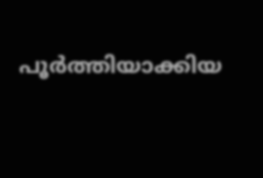പൂർത്തിയാക്കിയ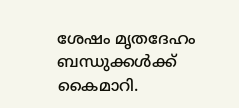ശേഷം മൃതദേഹം ബന്ധുക്കൾക്ക് കൈമാറി.